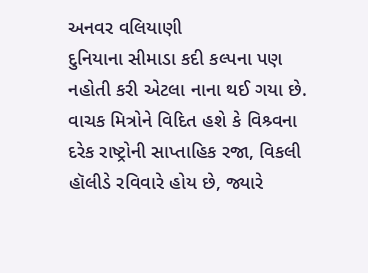અનવર વલિયાણી
દુનિયાના સીમાડા કદી કલ્પના પણ નહોતી કરી એટલા નાના થઈ ગયા છે. વાચક મિત્રોને વિદિત હશે કે વિશ્ર્વના દરેક રાષ્ટ્રોની સાપ્તાહિક રજા, વિકલી હૉલીડે રવિવારે હોય છે, જ્યારે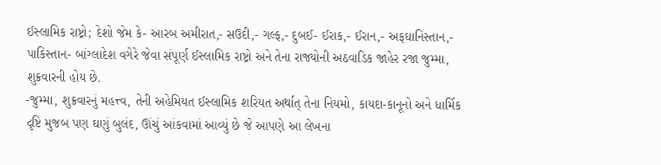ઈસ્લામિક રાષ્ટ્રો; દેશો જેમ કે- આરબ અમીરાત,- સઉદી,- ગલ્ફ,- દુબઈ- ઈરાક,- ઈરાન,- અફઘાનિસ્તાન,- પાકિસ્તાન- બાંગ્લાદેશ વગેરે જેવા સંપૂર્ણ ઈસ્લામિક રાષ્ટ્રો અને તેના રાજ્યોની અઠવાડિક જાહેર રજા જુમ્મા, શુક્રવારની હોય છે.
-જુમ્મા, શુક્રવારનું મહત્ત્વ, તેની અહેમિયત ઈસ્લામિક શરિયત અર્થાત્ તેના નિયમો, કાયદા-કાનૂનો અને ધાર્મિક દૃષ્ટિ મુજબ પણ ઘણું બુલંદ, ઊંચું આંકવામાં આવ્યું છે જે આપણે આ લેખના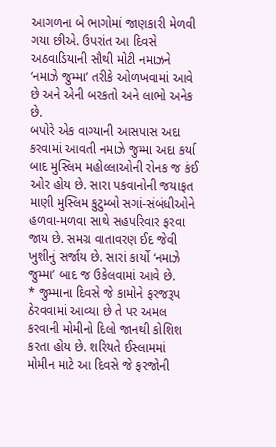આગળના બે ભાગોમાં જાણકારી મેળવી ગયા છીએ. ઉપરાંત આ દિવસે અઠવાડિયાની સૌથી મોટી નમાઝને ‘નમાઝે જુમ્મા’ તરીકે ઓળખવામાં આવે છે અને એની બરકતો અને લાભો અનેક છે.
બપોરે એક વાગ્યાની આસપાસ અદા કરવામાં આવતી નમાઝે જુમ્મા અદા કર્યા બાદ મુસ્લિમ મહોલ્લાઓની રોનક જ કંઈ ઓર હોય છે. સારા પકવાનોની જયાફત માણી મુસ્લિમ કુટુમ્બો સગાં-સંબંધીઓને હળવા-મળવા સાથે સહપરિવાર ફરવા જાય છે. સમગ્ર વાતાવરણ ઈદ જેવી ખુશીનું સર્જાય છે. સારાં કાર્યો ‘નમાઝે જુમ્મા’ બાદ જ ઉકેલવામાં આવે છે.
* જુમ્માના દિવસે જે કામોને ફરજરૂપ ઠેરવવામાં આવ્યા છે તે પર અમલ કરવાની મોમીનો દિલો જાનથી કોશિશ કરતા હોય છે. શરિયતે ઈસ્લામમાં મોમીન માટે આ દિવસે જે ફરજોની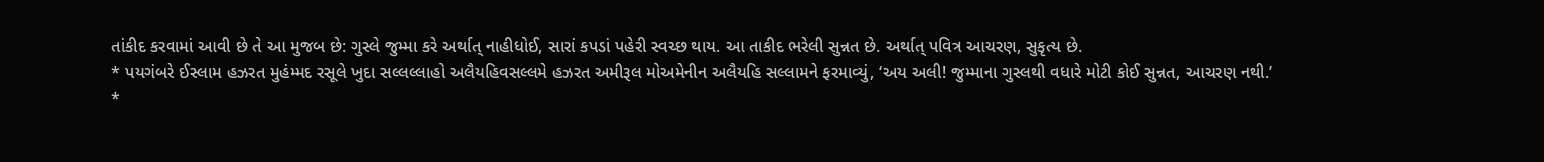તાંકીદ કરવામાં આવી છે તે આ મુજબ છે: ગુસ્લે જુમ્મા કરે અર્થાત્ નાહીધોઈ, સારાં કપડાં પહેરી સ્વચ્છ થાય. આ તાકીદ ભરેલી સુન્નત છે. અર્થાત્ પવિત્ર આચરણ, સુકૃત્ય છે.
* પયગંબરે ઈસ્લામ હઝરત મુહંમ્મદ રસૂલે ખુદા સલ્લલ્લાહો અલૈયહિવસલ્લમે હઝરત અમીરૂલ મોઅમેનીન અલૈયહિ સલ્લામને ફરમાવ્યું, ‘અય અલી! જુમ્માના ગુસ્લથી વધારે મોટી કોઈ સુન્નત, આચરણ નથી.’
*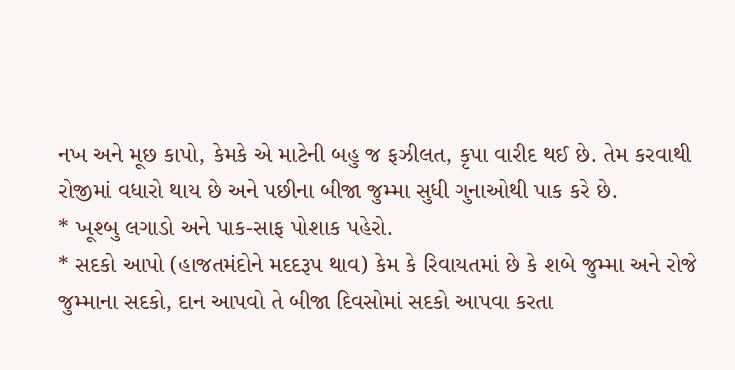નખ અને મૂછ કાપો, કેમકે એ માટેની બહુ જ ફઝીલત, કૃપા વારીદ થઈ છે. તેમ કરવાથી રોજીમાં વધારો થાય છે અને પછીના બીજા જુમ્મા સુધી ગુનાઓથી પાક કરે છે.
* ખૂશ્બુ લગાડો અને પાક-સાફ પોશાક પહેરો.
* સદકો આપો (હાજતમંદોને મદદરૂપ થાવ) કેમ કે રિવાયતમાં છે કે શબે જુમ્મા અને રોજે જુમ્માના સદકો, દાન આપવો તે બીજા દિવસોમાં સદકો આપવા કરતા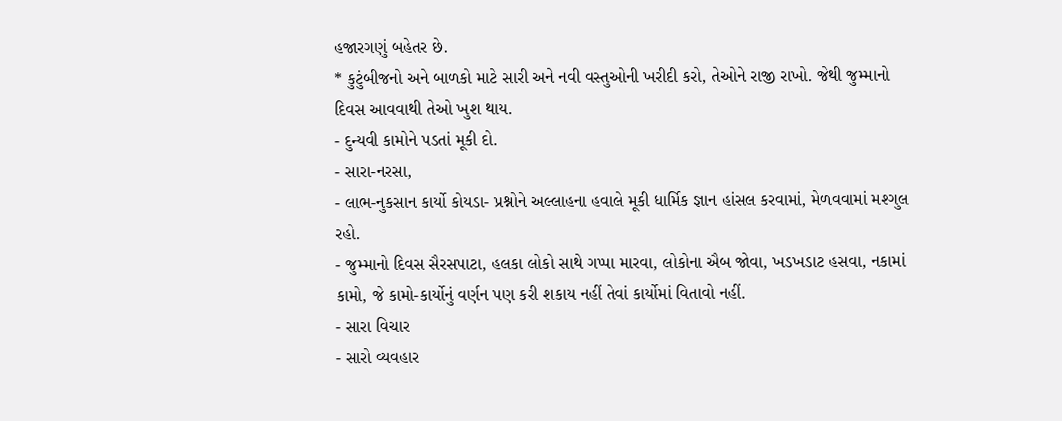હજારગણું બહેતર છે.
* કુટુંબીજનો અને બાળકો માટે સારી અને નવી વસ્તુઓની ખરીદી કરો, તેઓને રાજી રાખો. જેથી જુમ્માનો દિવસ આવવાથી તેઓ ખુશ થાય.
- દુન્યવી કામોને પડતાં મૂકી દો.
- સારા-નરસા,
- લાભ-નુકસાન કાર્યો કોયડા- પ્રશ્નોને અલ્લાહના હવાલે મૂકી ધાર્મિક જ્ઞાન હાંસલ કરવામાં, મેળવવામાં મશ્ગુલ રહો.
- જુમ્માનો દિવસ સૈરસપાટા, હલકા લોકો સાથે ગપ્પા મારવા, લોકોના ઐબ જોવા, ખડખડાટ હસવા, નકામાં કામો, જે કામો-કાર્યોનું વર્ણન પણ કરી શકાય નહીં તેવાં કાર્યોમાં વિતાવો નહીં.
- સારા વિચાર
- સારો વ્યવહાર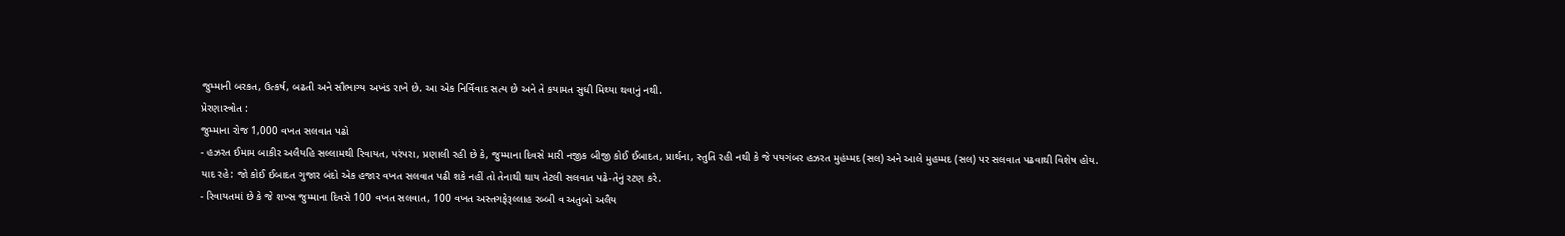જુમ્માની બરકત, ઉત્કર્ષ, બઢતી અને સૌભાગ્ય અખંડ રાખે છે. આ એક નિર્વિવાદ સત્ય છે અને તે કયામત સુધી મિથ્યા થવાનું નથી.
પ્રેરણાસ્ત્રોત :
જુમ્માના રોજ 1,000 વખત સલવાત પઢો
- હઝરત ઈમામ બાકીર અલૈયહિ સલ્લામથી રિવાયત, પરંપરા, પ્રણાલી રહી છે કે, જુમ્માના દિવસે મારી નજીક બીજી કોઈ ઈબાદત, પ્રાર્થના, સ્તુતિ રહી નથી કે જે પયગંબર હઝરત મુહંમ્મદ (સલ) અને આલે મુહમ્મદ (સલ) પર સલવાત પઢવાથી વિશેષ હોય.
યાદ રહે: જો કોઈ ઈબાદત ગુજાર બંદો એક હજાર વખત સલવાત પઢી શકે નહીં તો તેનાથી થાય તેટલી સલવાત પઢે-તેનું રટણ કરે.
- રિવાયતમાં છે કે જે શખ્સ જુમ્માના દિવસે 100 વખત સલવાત, 100 વખત અસ્તગફેરૂલ્લાહ રબ્બી વ અતુબો અલૈય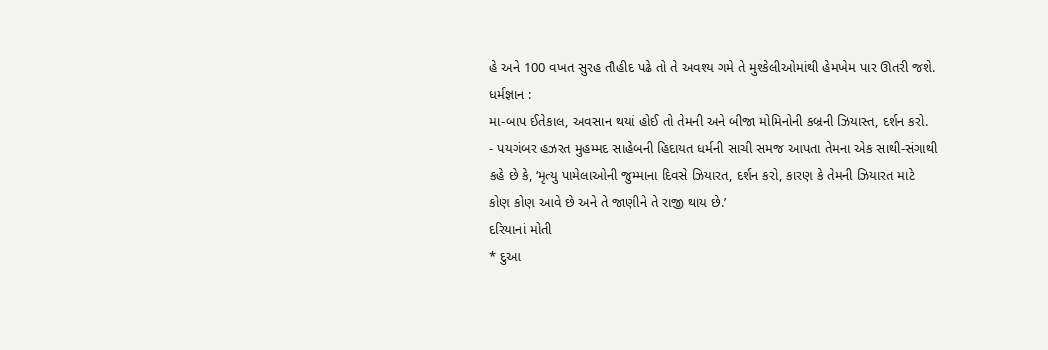હે અને 100 વખત સુરહ તૌહીદ પઢે તો તે અવશ્ય ગમે તે મુશ્કેલીઓમાંથી હેમખેમ પાર ઊતરી જશે.
ધર્મજ્ઞાન :
મા-બાપ ઈતેકાલ, અવસાન થયાં હોઈ તો તેમની અને બીજા મોમિનોની કબ્રની ઝિયાસ્ત, દર્શન કરો.
- પયગંબર હઝરત મુહમ્મદ સાહેબની હિદાયત ધર્મની સાચી સમજ આપતા તેમના એક સાથી-સંગાથી કહે છે કે, ‘મૃત્યુ પામેલાઓની જુમ્માના દિવસે ઝિયારત, દર્શન કરો, કારણ કે તેમની ઝિયારત માટે કોણ કોણ આવે છે અને તે જાણીને તે રાજી થાય છે.’
દરિયાનાં મોતી
* દુઆ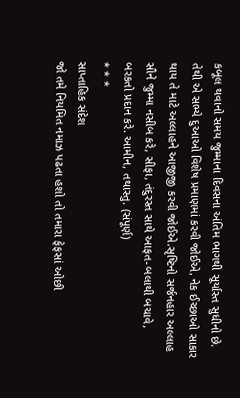કબૂલ થવાનો સમય જુમ્માના દિવસના અંતિમ ભાગથી સૂર્યાસ્ત સુધીનો છે. તેથી એ સભ્યે દુઆઓ વિશેષ પ્રમાણમાં કરવી જોઈએ, નેક ઈચ્છાઓ સાકાર થાય તે માટે અલ્લાહને આજીજી કરવી જોઈએ.સૃષ્ટિનો સર્જનહાર અલ્લાહ સૌને જુમ્મા નસીબ કરે, સીફા, તંદુરસ્ત સાથે આફત-બલાથી બચાવે, બરકતો પ્રદાન કરે. આમીન, તથાસ્તુ. (સંપૂર્ણ)
* * *
સાપ્તાહિક સંદેશ
જો તમે નિયમિત નમાઝ પઢતા હશો તો તમારા ફેફસાં ઓછી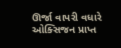ઊર્જા વાપરી વધારે ઓક્સિજન પ્રાપ્ત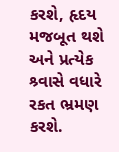કરશે, હૃદય મજબૂત થશે અને પ્રત્યેક શ્ર્વાસે વધારે રકત ભ્રમણ કરશે.